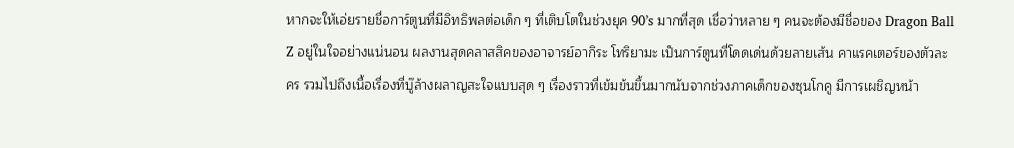หากจะให้เอ่ยรายชื่อการ์ตูนที่มีอิทธิพลต่อเด็ก ๆ ที่เติบโตในช่วงยุค 90’s มากที่สุด เชื่อว่าหลาย ๆ คนจะต้องมีชื่อของ Dragon Ball Z อยู่ในใจอย่างแน่นอน ผลงานสุดคลาสสิคของอาจารย์อากิระ โทริยามะ เป็นการ์ตูนที่โดดเด่นด้วยลายเส้น คาแรคเตอร์ของตัวละคร รวมไปถึงเนื้อเรื่องที่บู๊ล้างผลาญสะใจแบบสุด ๆ เรื่องราวที่เข้มข้นขึ้นมากนับจากช่วงภาคเด็กของซุนโกคู มีการเผชิญหน้า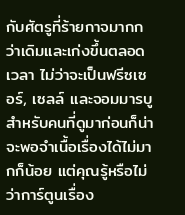กับศัตรูที่ร้ายกาจมากกว่าเดิมและเก่งขึ้นตลอดเวลา ไม่ว่าจะเป็นฟรีซเซอร์, เซลล์ และจอมมารบู สำหรับคนที่ดูมาก่อนก็น่าจะพอจำเนื้อเรื่องได้ไม่มากก็น้อย แต่คุณรู้หรือไม่ว่าการ์ตูนเรื่อง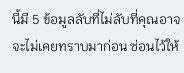นี้มี 5 ข้อมูลลับที่ไม่ลับที่คุณอาจจะไม่เคยทราบมาก่อน ซ่อนไว้ให้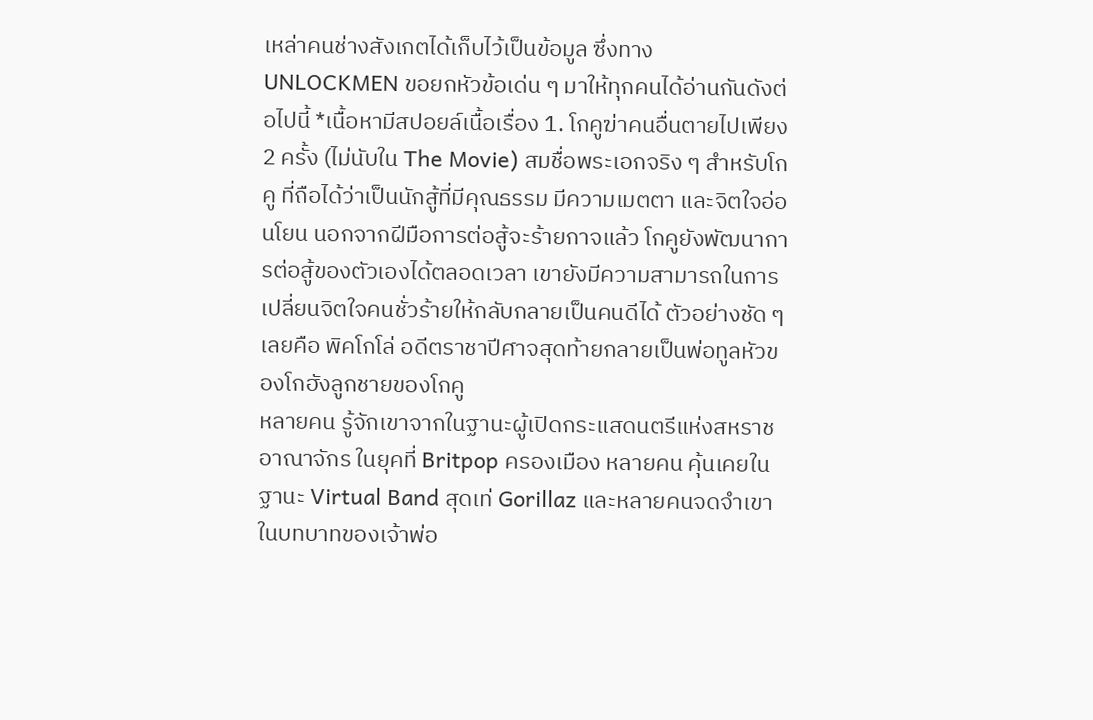เหล่าคนช่างสังเกตได้เก็บไว้เป็นข้อมูล ซึ่งทาง UNLOCKMEN ขอยกหัวข้อเด่น ๆ มาให้ทุกคนได้อ่านกันดังต่อไปนี้ *เนื้อหามีสปอยล์เนื้อเรื่อง 1. โกคูฆ่าคนอื่นตายไปเพียง 2 ครั้ง (ไม่นับใน The Movie) สมชื่อพระเอกจริง ๆ สำหรับโกคู ที่ถือได้ว่าเป็นนักสู้ที่มีคุณธรรม มีความเมตตา และจิตใจอ่อนโยน นอกจากฝีมือการต่อสู้จะร้ายกาจแล้ว โกคูยังพัฒนาการต่อสู้ของตัวเองได้ตลอดเวลา เขายังมีความสามารถในการเปลี่ยนจิตใจคนชั่วร้ายให้กลับกลายเป็นคนดีได้ ตัวอย่างชัด ๆ เลยคือ พิคโกโล่ อดีตราชาปีศาจสุดท้ายกลายเป็นพ่อทูลหัวของโกฮังลูกชายของโกคู
หลายคน รู้จักเขาจากในฐานะผู้เปิดกระแสดนตรีแห่งสหราชอาณาจักร ในยุคที่ Britpop ครองเมือง หลายคน คุ้นเคยในฐานะ Virtual Band สุดเท่ Gorillaz และหลายคนจดจำเขาในบทบาทของเจ้าพ่อ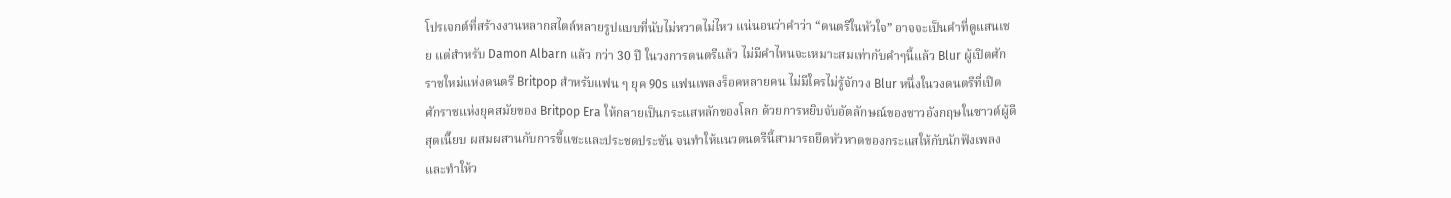โปรเจกต์ที่สร้างงานหลากสไตล์หลายรูปแบบที่นับไม่หวาดไม่ไหว แน่นอนว่าคำว่า “ดนตรีในหัวใจ” อาจจะเป็นคำที่ดูแสนเชย แต่สำหรับ Damon Albarn แล้ว กว่า 30 ปี ในวงการดนตรีแล้ว ไม่มีคำไหนจะเหมาะสมเท่ากับคำๆนี้แล้ว Blur ผู้เปิดศักราชใหม่แห่งดนตรี Britpop สำหรับแฟน ๆ ยุค 90s แฟนเพลงร็อคหลายคน ไม่มีใครไม่รู้จักวง Blur หนึ่งในวงดนตรีที่เปิดศักราชแห่งยุคสมัยของ Britpop Era ให้กลายเป็นกระแสหลักของโลก ด้วยการหยิบจับอัตลักษณ์ของชาวอังกฤษในซาวด์ผู้ดีสุดเนี๊ยบ ผสมผสานกับการขี้แซะและประชดประชัน จนทำให้แนวดนตรีนี้สามารถยึดหัวหาดของกระแสให้กับนักฟังเพลง และทำให้ว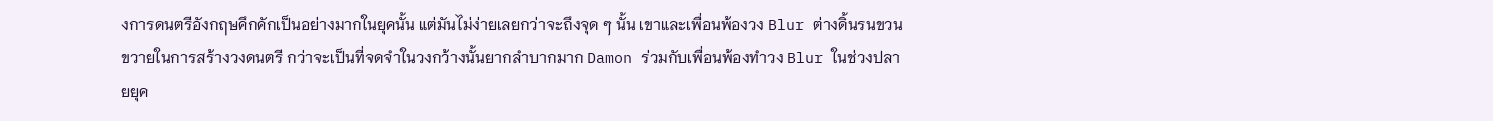งการดนตรีอังกฤษคึกคักเป็นอย่างมากในยุคนั้น แต่มันไม่ง่ายเลยกว่าจะถึงจุด ๆ นั้น เขาและเพื่อนพ้องวง Blur ต่างดิ้นรนขวนขวายในการสร้างวงดนตรี กว่าจะเป็นที่จดจำในวงกว้างนั้นยากลำบากมาก Damon ร่วมกับเพื่อนพ้องทำวง Blur ในช่วงปลายยุค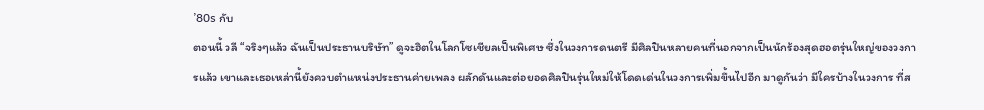’80s กับ
ตอนนี้ วลี “จริงๆแล้ว ฉันเป็นประธานบริษัท” ดูจะฮิตในโลกโซเชียลเป็นพิเศษ ซึ่งในวงการดนตรี มีศิลปินหลายคนที่นอกจากเป็นนักร้องสุดฮอตรุ่นใหญ่ของวงการแล้ว เขาและเธอเหล่านี้ยังควบตำแหน่งประธานค่ายเพลง ผลักดันและต่อยอดศิลปินรุ่นใหม่ให้โดดเด่นในวงการเพิ่มขึ้นไปอีก มาดูกันว่า มีใครบ้างในวงการ ที่ส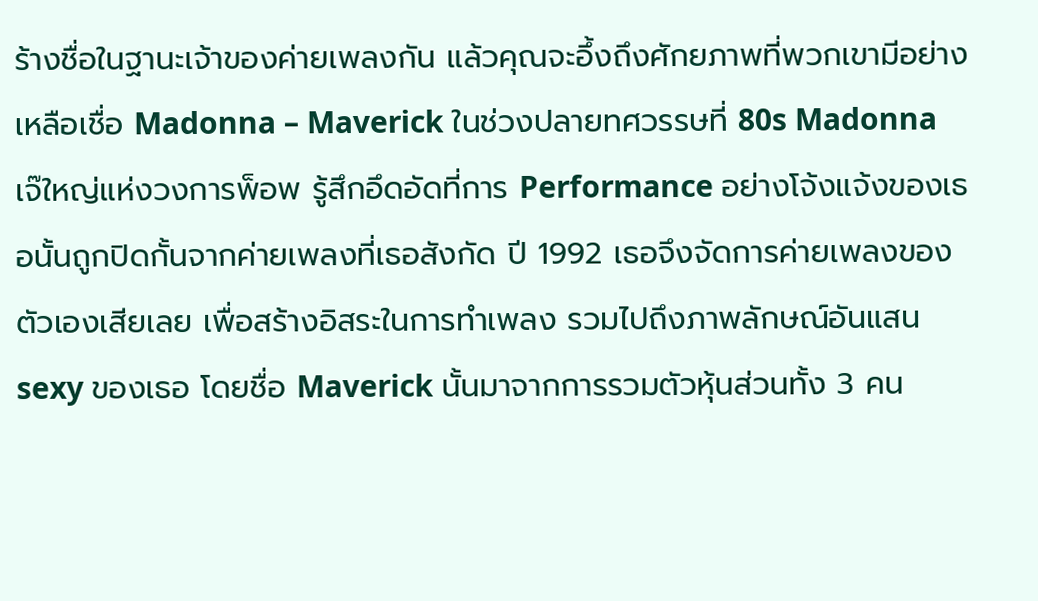ร้างชื่อในฐานะเจ้าของค่ายเพลงกัน แล้วคุณจะอึ้งถึงศักยภาพที่พวกเขามีอย่างเหลือเชื่อ Madonna – Maverick ในช่วงปลายทศวรรษที่ 80s Madonna เจ๊ใหญ่แห่งวงการพ็อพ รู้สึกอึดอัดที่การ Performance อย่างโจ้งแจ้งของเธอนั้นถูกปิดกั้นจากค่ายเพลงที่เธอสังกัด ปี 1992 เธอจึงจัดการค่ายเพลงของตัวเองเสียเลย เพื่อสร้างอิสระในการทำเพลง รวมไปถึงภาพลักษณ์อันแสน sexy ของเธอ โดยชื่อ Maverick นั้นมาจากการรวมตัวหุ้นส่วนทั้ง 3 คน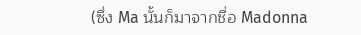(ซึ่ง Ma นั้นก็มาจากชื่อ Madonna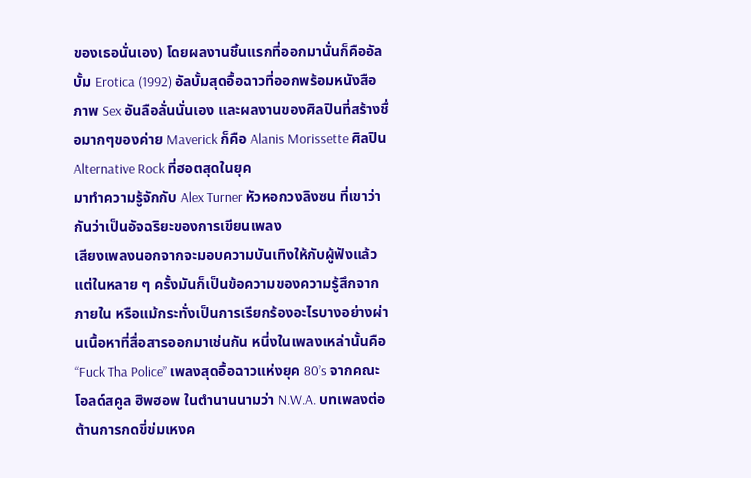ของเธอนั่นเอง) โดยผลงานชิ้นแรกที่ออกมานั่นก็คืออัลบั้ม Erotica (1992) อัลบั้มสุดอื้อฉาวที่ออกพร้อมหนังสือภาพ Sex อันลือลั่นนั่นเอง และผลงานของศิลปินที่สร้างชื่อมากๆของค่าย Maverick ก็คือ Alanis Morissette ศิลปิน Alternative Rock ที่ฮอตสุดในยุค
มาทำความรู้จักกับ Alex Turner หัวหอกวงลิงซน ที่เขาว่ากันว่าเป็นอัจฉริยะของการเขียนเพลง
เสียงเพลงนอกจากจะมอบความบันเทิงให้กับผู้ฟังแล้ว แต่ในหลาย ๆ ครั้งมันก็เป็นข้อความของความรู้สึกจากภายใน หรือแม้กระทั่งเป็นการเรียกร้องอะไรบางอย่างผ่านเนื้อหาที่สื่อสารออกมาเช่นกัน หนี่งในเพลงเหล่านั้นคือ “Fuck Tha Police” เพลงสุดอื้อฉาวแห่งยุค 80’s จากคณะโอลด์สคูล ฮิพฮอพ ในตำนานนามว่า N.W.A. บทเพลงต่อต้านการกดขี่ข่มเหงค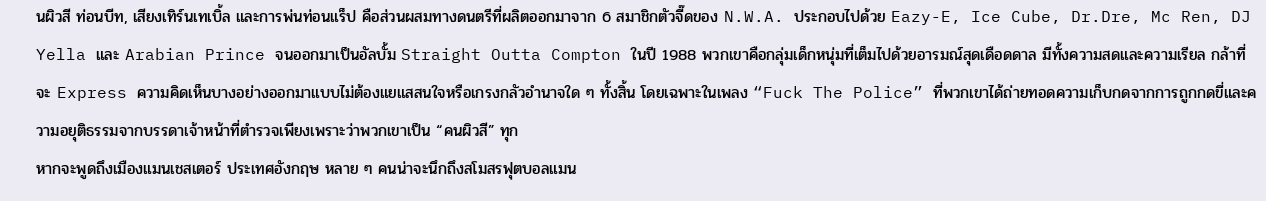นผิวสี ท่อนบีท, เสียงเทิร์นเทเบิ้ล และการพ่นท่อนแร็ป คือส่วนผสมทางดนตรีที่ผลิตออกมาจาก 6 สมาชิกตัวจี๊ดของ N.W.A. ประกอบไปด้วย Eazy-E, Ice Cube, Dr.Dre, Mc Ren, DJ Yella และ Arabian Prince จนออกมาเป็นอัลบั้ม Straight Outta Compton ในปี 1988 พวกเขาคือกลุ่มเด็กหนุ่มที่เต็มไปด้วยอารมณ์สุดเดือดดาล มีทั้งความสดและความเรียล กล้าที่จะ Express ความคิดเห็นบางอย่างออกมาแบบไม่ต้องแยแสสนใจหรือเกรงกลัวอำนาจใด ๆ ทั้งสิ้น โดยเฉพาะในเพลง “Fuck The Police” ที่พวกเขาได้ถ่ายทอดความเก็บกดจากการถูกกดขี่และความอยุติธรรมจากบรรดาเจ้าหน้าที่ตำรวจเพียงเพราะว่าพวกเขาเป็น “คนผิวสี” ทุก
หากจะพูดถึงเมืองแมนเชสเตอร์ ประเทศอังกฤษ หลาย ๆ คนน่าจะนึกถึงสโมสรฟุตบอลแมน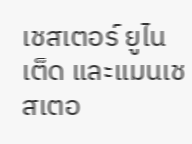เชสเตอร์ ยูไนเต็ด และแมนเชสเตอ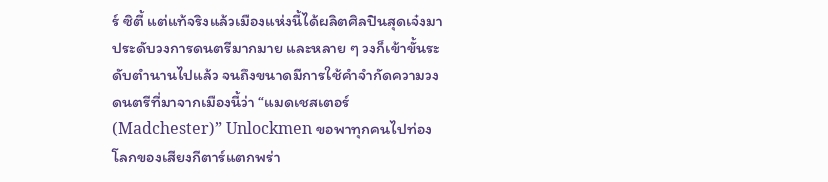ร์ ซิตี้ แต่แท้จริงแล้วเมืองแห่งนี้ได้ผลิตศิลปินสุดเจ๋งมาประดับวงการดนตรีมากมาย และหลาย ๆ วงก็เข้าขั้นระดับตำนานไปแล้ว จนถึงขนาดมีการใช้คำจำกัดความวงดนตรีที่มาจากเมืองนี้ว่า “แมดเชสเตอร์ (Madchester)” Unlockmen ขอพาทุกคนไปท่องโลกของเสียงกีตาร์แตกพร่า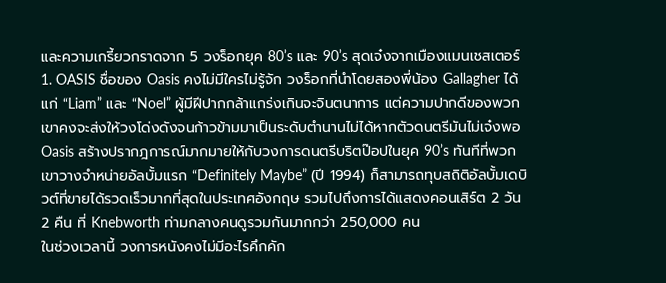และความเกรี้ยวกราดจาก 5 วงร็อกยุค 80’s และ 90’s สุดเจ๋งจากเมืองแมนเชสเตอร์ 1. OASIS ชื่อของ Oasis คงไม่มีใครไม่รู้จัก วงร็อกที่นำโดยสองพี่น้อง Gallagher ได้แก่ “Liam” และ “Noel” ผู้มีฝีปากกล้าแกร่งเกินจะจินตนาการ แต่ความปากดีของพวกเขาคงจะส่งให้วงโด่งดังจนก้าวข้ามมาเป็นระดับตำนานไม่ได้หากตัวดนตรีมันไม่เจ๋งพอ Oasis สร้างปรากฎการณ์มากมายให้กับวงการดนตรีบริตป๊อปในยุค 90’s ทันทีที่พวกเขาวางจำหน่ายอัลบั้มแรก “Definitely Maybe” (ปี 1994) ก็สามารถทุบสถิติอัลบั้มเดบิวต์ที่ขายได้รวดเร็วมากที่สุดในประเทศอังกฤษ รวมไปถึงการได้แสดงคอนเสิร์ต 2 วัน 2 คืน ที่ Knebworth ท่ามกลางคนดูรวมกันมากกว่า 250,000 คน
ในช่วงเวลานี้ วงการหนังคงไม่มีอะไรคึกคัก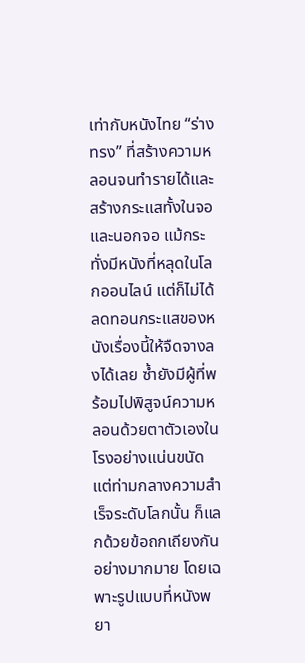เท่ากับหนังไทย “ร่างทรง” ที่สร้างความหลอนจนทำรายได้และสร้างกระแสทั้งในจอและนอกจอ แม้กระทั่งมีหนังที่หลุดในโลกออนไลน์ แต่ก็ไม่ได้ลดทอนกระแสของหนังเรื่องนี้ให้จืดจางลงได้เลย ซ้ำยังมีผู้ที่พร้อมไปพิสูจน์ความหลอนด้วยตาตัวเองในโรงอย่างแน่นขนัด แต่ท่ามกลางความสำเร็จระดับโลกนั้น ก็แลกด้วยข้อถกเถียงกันอย่างมากมาย โดยเฉพาะรูปแบบที่หนังพยา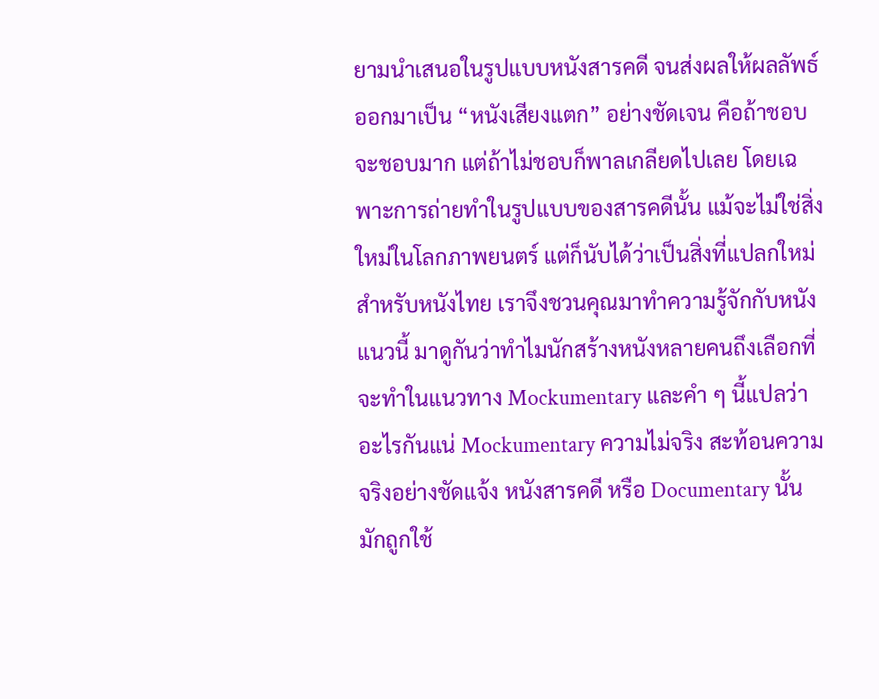ยามนำเสนอในรูปแบบหนังสารคดี จนส่งผลให้ผลลัพธ์ออกมาเป็น “หนังเสียงแตก” อย่างชัดเจน คือถ้าชอบจะชอบมาก แต่ถ้าไม่ชอบก็พาลเกลียดไปเลย โดยเฉพาะการถ่ายทำในรูปแบบของสารคดีนั้น แม้จะไม่ใช่สิ่งใหม่ในโลกภาพยนตร์ แต่ก็นับได้ว่าเป็นสิ่งที่แปลกใหม่สำหรับหนังไทย เราจึงชวนคุณมาทำความรู้จักกับหนังแนวนี้ มาดูกันว่าทำไมนักสร้างหนังหลายคนถึงเลือกที่จะทำในแนวทาง Mockumentary และคำ ๆ นี้แปลว่าอะไรกันแน่ Mockumentary ความไม่จริง สะท้อนความจริงอย่างชัดแจ้ง หนังสารคดี หรือ Documentary นั้น มักถูกใช้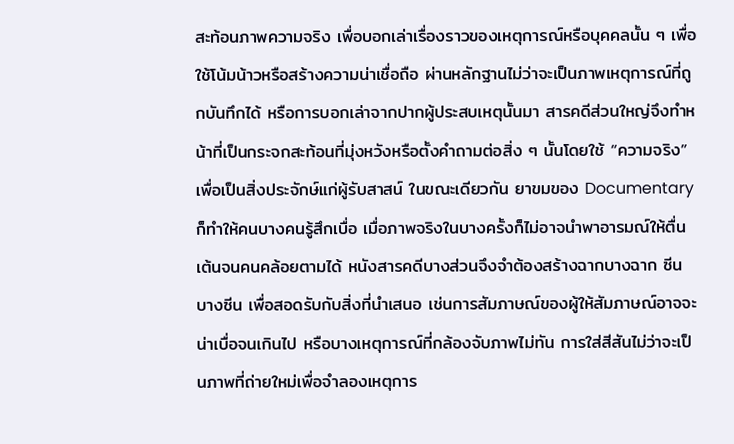สะท้อนภาพความจริง เพื่อบอกเล่าเรื่องราวของเหตุการณ์หรือบุคคลนั้น ๆ เพื่อใช้โน้มน้าวหรือสร้างความน่าเชื่อถือ ผ่านหลักฐานไม่ว่าจะเป็นภาพเหตุการณ์ที่ถูกบันทึกได้ หรือการบอกเล่าจากปากผู้ประสบเหตุนั้นมา สารคดีส่วนใหญ่จึงทำหน้าที่เป็นกระจกสะท้อนที่มุ่งหวังหรือตั้งคำถามต่อสิ่ง ๆ นั้นโดยใช้ “ความจริง” เพื่อเป็นสิ่งประจักษ์แก่ผู้รับสาสน์ ในขณะเดียวกัน ยาขมของ Documentary ก็ทำให้คนบางคนรู้สึกเบื่อ เมื่อภาพจริงในบางครั้งก็ไม่อาจนำพาอารมณ์ให้ตื่นเต้นจนคนคล้อยตามได้ หนังสารคดีบางส่วนจึงจำต้องสร้างฉากบางฉาก ซีนบางซีน เพื่อสอดรับกับสิ่งที่นำเสนอ เช่นการสัมภาษณ์ของผู้ให้สัมภาษณ์อาจจะน่าเบื่อจนเกินไป หรือบางเหตุการณ์ที่กล้องจับภาพไม่ทัน การใส่สีสันไม่ว่าจะเป็นภาพที่ถ่ายใหม่เพื่อจำลองเหตุการ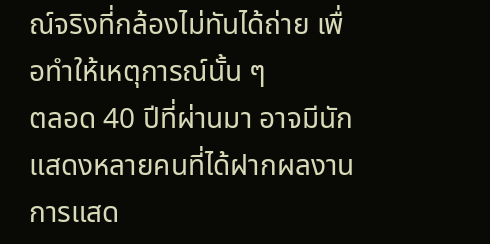ณ์จริงที่กล้องไม่ทันได้ถ่าย เพื่อทำให้เหตุการณ์นั้น ๆ
ตลอด 40 ปีที่ผ่านมา อาจมีนักแสดงหลายคนที่ได้ฝากผลงานการแสด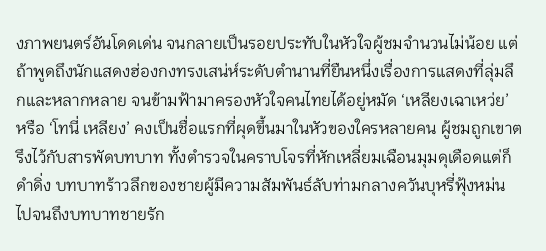งภาพยนตร์อันโดดเด่น จนกลายเป็นรอยประทับในหัวใจผู้ชมจำนวนไม่น้อย แต่ถ้าพูดถึงนักแสดงฮ่องกงทรงเสน่ห์ระดับตำนานที่ยืนหนึ่งเรื่องการแสดงที่ลุ่มลึกและหลากหลาย จนข้ามฟ้ามาครองหัวใจคนไทยได้อยู่หมัด ‘เหลียงเฉาเหว่ย’ หรือ ‘โทนี่ เหลียง’ คงเป็นชื่อแรกที่ผุดขึ้นมาในหัวของใครหลายคน ผู้ชมถูกเขาตรึงไว้กับสารพัดบทบาท ทั้งตำรวจในคราบโจรที่หักเหลี่ยมเฉือนมุมดุเดือดแต่ก็ดำดิ่ง บทบาทร้าวลึกของชายผู้มีความสัมพันธ์ลับท่ามกลางควันบุหรี่ฟุ้งหม่น ไปจนถึงบทบาทชายรัก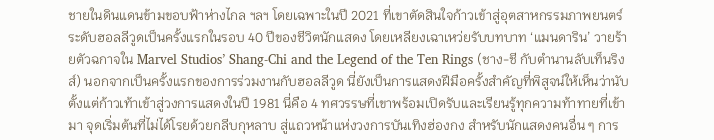ชายในดินแดนข้ามขอบฟ้าห่างไกล ฯลฯ โดยเฉพาะในปี 2021 ที่เขาตัดสินใจก้าวเข้าสู่อุตสาหกรรมภาพยนตร์ระดับฮอลลีวูดเป็นครั้งแรกในรอบ 40 ปีของชีวิตนักแสดง โดยเหลียงเฉาเหว่ยรับบทบาท ‘แมนดาริน’ วายร้ายตัวฉกาจใน Marvel Studios’ Shang-Chi and the Legend of the Ten Rings (ชาง-ชี กับตำนานลับเท็นริงส์) นอกจากเป็นครั้งแรกของการร่วมงานกับฮอลลีวูด นี่ยังเป็นการแสดงฝีมือครั้งสำคัญที่พิสูจน์ให้เห็นว่านับตั้งแต่ก้าวเท้าเข้าสู่วงการแสดงในปี 1981 นี่คือ 4 ทศวรรษที่เขาพร้อมเปิดรับและเรียนรู้ทุกความท้าทายที่เข้ามา จุดเริ่มต้นที่ไม่ได้โรยด้วยกลีบกุหลาบ สู่แถวหน้าแห่งวงการบันเทิงฮ่องกง สำหรับนักแสดงคนอื่น ๆ การ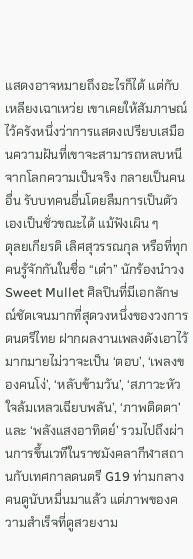แสดงอาจหมายถึงอะไรก็ได้ แต่กับเหลียงเฉาเหว่ย เขาเคยให้สัมภาษณ์ไว้ครังหนึ่งว่าการแสดงเปรียบเสมือนความฝันที่เขาจะสามารถหลบหนีจากโลกความเป็นจริง กลายเป็นคนอื่น รับบทคนอื่นโดยลืมการเป็นตัวเองเป็นชั่วขณะได้ แม้ฟังเผิน ๆ
ดุลยเกียรติ เลิศสุวรรณกุล หรือที่ทุกคนรู้จักกันในชื่อ “เต๋า” นักร้องนำวง Sweet Mullet ศิลปินที่มีเอกลักษณ์ชัดเจนมากที่สุดวงหนึ่งของวงการดนตรีไทย ฝากผลงานเพลงดังเอาไว้มากมายไม่วาจะเป็น ‘ตอบ’, ‘เพลงของคนโง่’, ‘หลับข้ามวัน’, ‘สภาวะหัวใจล้มเหลวเฉียบพลัน’, ‘ภาพติดตา’ และ ‘พลังแสงอาทิตย์’ รวมไปถึงผ่านการขึ้นเวทีในราชมังคลากีฬาสถานกับเทศกาลดนตรี G19 ท่ามกลางคนดูนับหมื่นมาแล้ว แต่ภาพของความสำเร็จที่ดูสวยงาม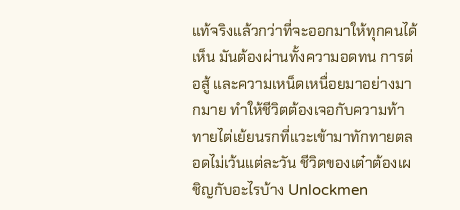แท้จริงแล้วกว่าที่จะออกมาให้ทุกคนได้เห็น มันต้องผ่านทั้งความอดทน การต่อสู้ และความเหน็ดเหนื่อยมาอย่างมากมาย ทำให้ชีวิตต้องเจอกับความท้าทายไต่เย้ยนรกที่แวะเข้ามาทักทายตลอดไม่เว้นแต่ละวัน ชีวิตของเต๋าต้องเผชิญกับอะไรบ้าง Unlockmen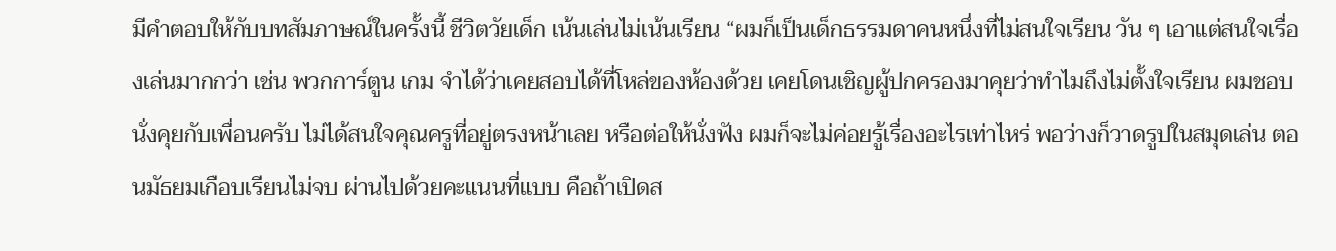มีคำตอบให้กับบทสัมภาษณ์ในครั้งนี้ ชีวิตวัยเด็ก เน้นเล่นไม่เน้นเรียน “ผมก็เป็นเด็กธรรมดาคนหนึ่งที่ไม่สนใจเรียน วัน ๆ เอาแต่สนใจเรื่องเล่นมากกว่า เช่น พวกการ์ตูน เกม จำได้ว่าเคยสอบได้ที่โหล่ของห้องด้วย เคยโดนเชิญผู้ปกครองมาคุยว่าทำไมถึงไม่ตั้งใจเรียน ผมชอบนั่งคุยกับเพื่อนครับ ไม่ได้สนใจคุณครูที่อยู่ตรงหน้าเลย หรือต่อให้นั่งฟัง ผมก็จะไม่ค่อยรู้เรื่องอะไรเท่าไหร่ พอว่างก็วาดรูปในสมุดเล่น ตอนมัธยมเกือบเรียนไม่จบ ผ่านไปด้วยคะแนนที่แบบ คือถ้าเปิดส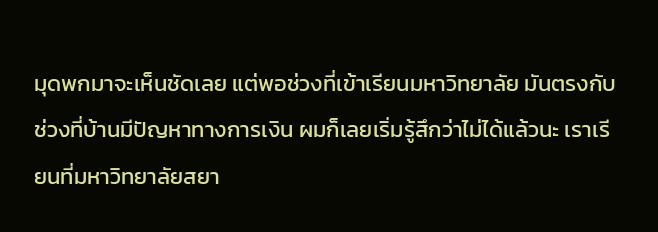มุดพกมาจะเห็นชัดเลย แต่พอช่วงที่เข้าเรียนมหาวิทยาลัย มันตรงกับช่วงที่บ้านมีปัญหาทางการเงิน ผมก็เลยเริ่มรู้สึกว่าไม่ได้แล้วนะ เราเรียนที่มหาวิทยาลัยสยา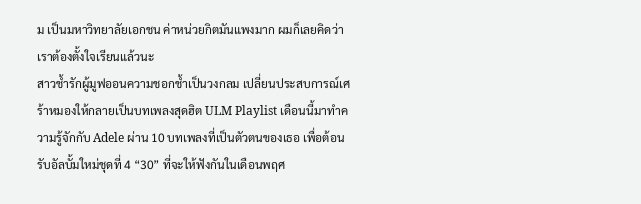ม เป็นมหาวิทยาลัยเอกชน ค่าหน่วยกิตมันแพงมาก ผมก็เลยคิดว่าเราต้องตั้งใจเรียนแล้วนะ
สาวช้ำรักผู้มูฟออนความชอกช้ำเป็นวงกลม เปลี่ยนประสบการณ์เศร้าหมองให้กลายเป็นบทเพลงสุดฮิต ULM Playlist เดือนนี้มาทำความรู้จักกับ Adele ผ่าน 10 บทเพลงที่เป็นตัวตนของเธอ เพื่อต้อนรับอัลบั้มใหม่ชุดที่ 4 “30” ที่จะให้ฟังกันในเดือนพฤศ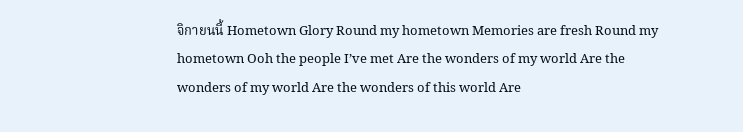จิกายนนี้ Hometown Glory Round my hometown Memories are fresh Round my hometown Ooh the people I’ve met Are the wonders of my world Are the wonders of my world Are the wonders of this world Are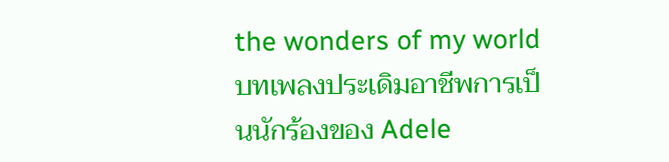the wonders of my world บทเพลงประเดิมอาชีพการเป็นนักร้องของ Adele